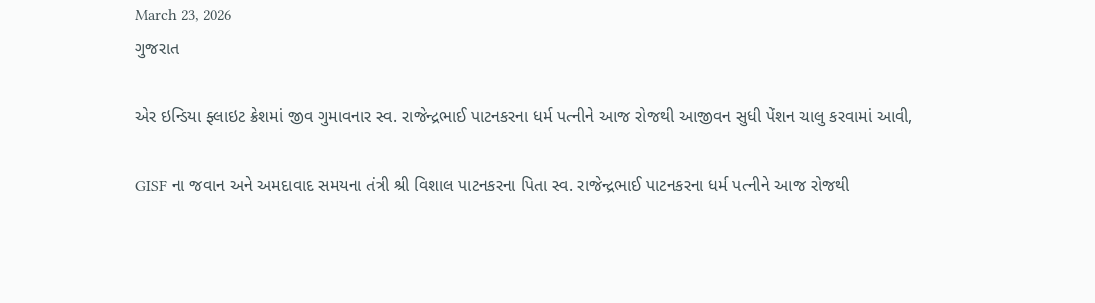March 23, 2026
ગુજરાત

એર ઇન્ડિયા ફ્લાઇટ ક્રેશમાં જીવ ગુમાવનાર સ્વ. રાજેન્દ્રભાઈ પાટનકરના ધર્મ પત્નીને આજ રોજથી આજીવન સુધી પેંશન ચાલુ કરવામાં આવી,

GISF ના જવાન અને અમદાવાદ સમયના તંત્રી શ્રી વિશાલ પાટનકરના પિતા સ્વ. રાજેન્દ્રભાઈ પાટનકરના ધર્મ પત્નીને આજ રોજથી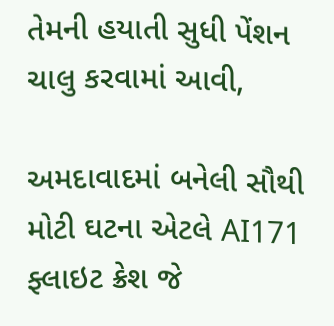તેમની હયાતી સુધી પેંશન ચાલુ કરવામાં આવી,

અમદાવાદમાં બનેલી સૌથી મોટી ઘટના એટલે AI171 ફ્લાઇટ ક્રેશ જે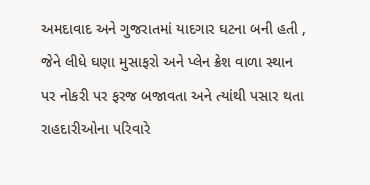અમદાવાદ અને ગુજરાતમાં યાદગાર ઘટના બની હતી , જેને લીધે ઘણા મુસાફરો અને પ્લેન ક્રેશ વાળા સ્થાન પર નોકરી પર ફરજ બજાવતા અને ત્યાંથી પસાર થતા રાહદારીઓના પરિવારે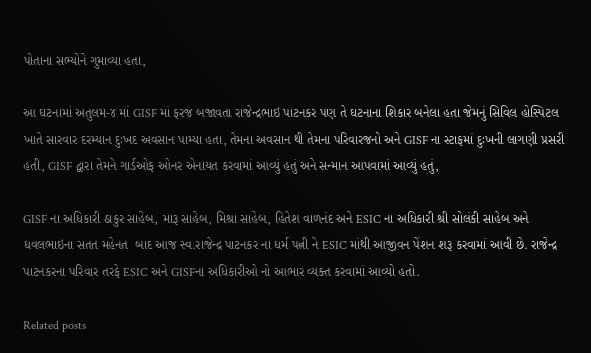પોતાના સભ્યોને ગુમાવ્યા હતા,

આ ઘટનામાં અતુલમ-૪ માં GISF માં ફરજ બજાવતા રાજેન્દ્રભાઇ પાટનકર પણ તે ઘટનાના શિકાર બનેલા હતા જેમનું સિવિલ હોસ્પિટલ ખાતે સારવાર દરમ્યાન દુઃખદ અવસાન પામ્યા હતા, તેમના અવસાન થી તેમના પરિવારજનો અને GISF ના સ્ટાફમાં દુઃખની લાગણી પ્રસરી હતી, GISF દ્વારા તેમને ગાર્ડઓફ ઓનર એનાયત કરવામાં આવ્યું હતું અને સન્માન આપવામાં આવ્યું હતું,

GISF ના અધિકારી ઠાકુર સાહેબ, મારૂ સાહેબ, મિશ્રા સાહેબ, હિતેશ વાળનંદ અને ESIC ના અધિકારી શ્રી સોલંકી સાહેબ અને ધવલભાઇના સતત મહેનત  બાદ આજ સ્વ.રાજેન્દ્ર પાટનકર ના ધર્મ પત્ની ને ESIC માંથી આજીવન પેંશન શરૂ કરવામાં આવી છે. રાજેન્દ્ર પાટનકરના પરિવાર તરફે ESIC અને GISFના અધિકારીઓ નો આભાર વ્યક્ત કરવામાં આવ્યો હતો.

Related posts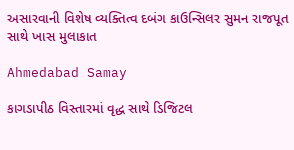અસારવાની વિશેષ વ્યક્તિત્વ દબંગ કાઉન્સિલર સુમન રાજપૂત સાથે ખાસ મુલાકાત

Ahmedabad Samay

કાગડાપીઠ વિસ્તારમાં વૃદ્ધ સાથે ડિજિટલ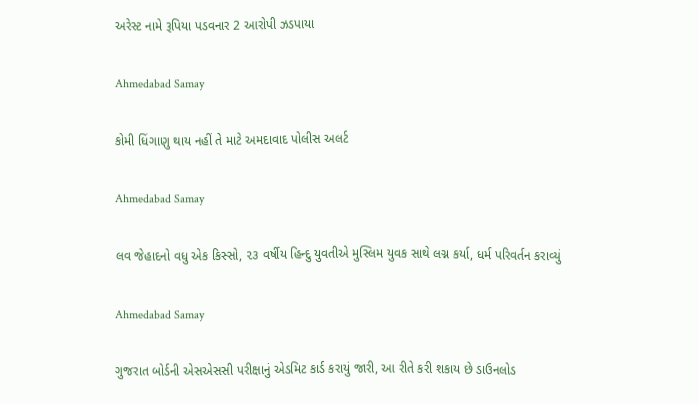અરેસ્ટ નામે રૂપિયા પડવનાર 2 આરોપી ઝડપાયા

Ahmedabad Samay

કોમી ધિંગાણુ થાય નહીં તે માટે અમદાવાદ પોલીસ અલર્ટ

Ahmedabad Samay

લવ જેહાદનો વધુ એક કિસ્સો, ૨૩ વર્ષીય હિન્દુ યુવતીએ મુસ્લિમ યુવક સાથે લગ્ન કર્યા, ધર્મ પરિવર્તન કરાવ્યું

Ahmedabad Samay

ગુજરાત બોર્ડની એસએસસી પરીક્ષાનું એડમિટ કાર્ડ કરાયું જારી, આ રીતે કરી શકાય છે ડાઉનલોડ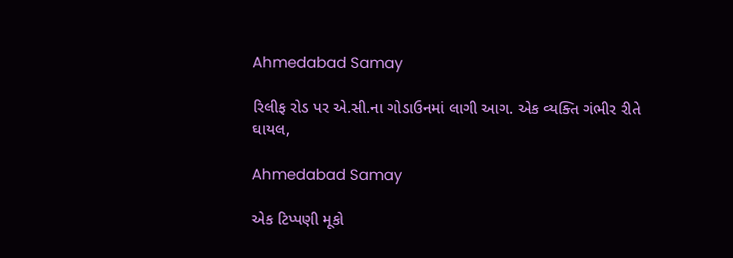Ahmedabad Samay

રિલીફ રોડ પર એ.સી.ના ગોડાઉનમાં લાગી આગ. એક વ્યક્તિ ગંભીર રીતે ઘાયલ,

Ahmedabad Samay

એક ટિપ્પણી મૂકો